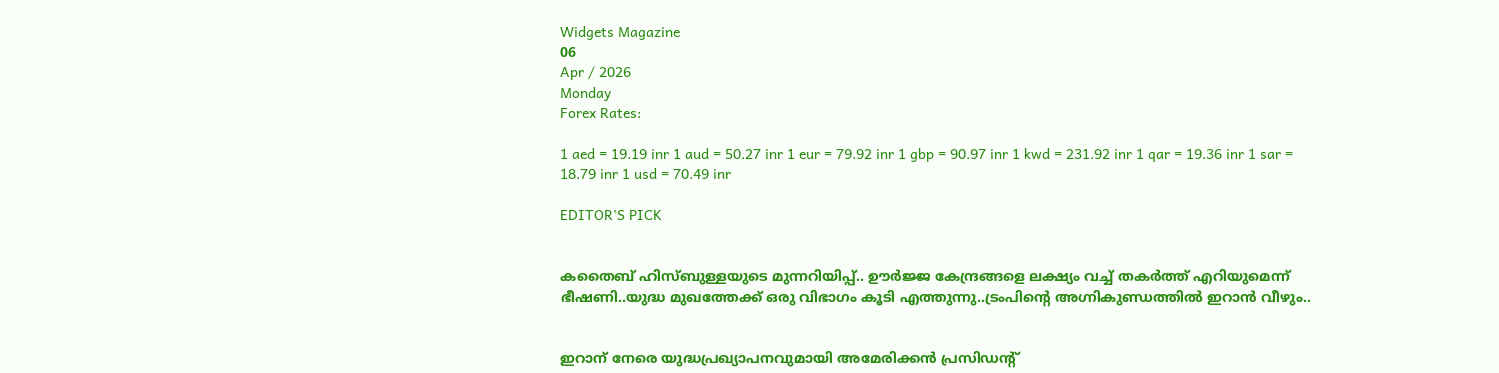Widgets Magazine
06
Apr / 2026
Monday
Forex Rates:

1 aed = 19.19 inr 1 aud = 50.27 inr 1 eur = 79.92 inr 1 gbp = 90.97 inr 1 kwd = 231.92 inr 1 qar = 19.36 inr 1 sar = 18.79 inr 1 usd = 70.49 inr

EDITOR'S PICK


കതൈബ് ഹിസ്ബുള്ളയുടെ മുന്നറിയിപ്പ്.. ഊര്‍ജ്ജ കേന്ദ്രങ്ങളെ ലക്ഷ്യം വച്ച് തകർത്ത് എറിയുമെന്ന് ഭീഷണി..യുദ്ധ മുഖത്തേക്ക് ഒരു വിഭാഗം കൂടി എത്തുന്നു..ട്രംപിന്റെ അഗ്നികുണ്ഡത്തിൽ ഇറാൻ വീഴും..


ഇറാന് നേരെ യുദ്ധപ്രഖ്യാപനവുമായി അമേരിക്കന്‍ പ്രസിഡന്റ്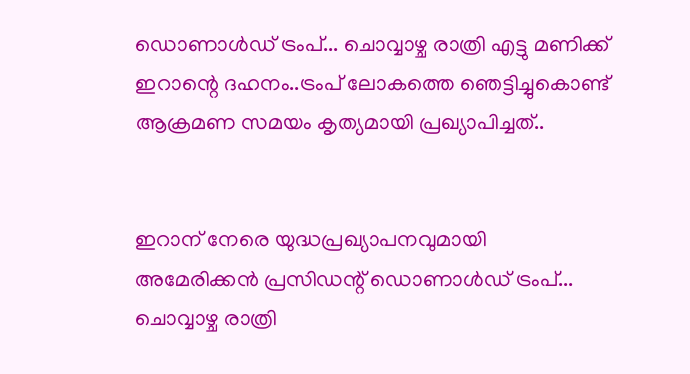ഡൊണാള്‍ഡ് ട്രംപ്... ചൊവ്വാഴ്ച രാത്രി എട്ടു മണിക്ക് ഇറാന്റെ ദഹനം..ട്രംപ് ലോകത്തെ ഞെട്ടിച്ചുകൊണ്ട് ആക്രമണ സമയം കൃത്യമായി പ്രഖ്യാപിച്ചത്..


ഇറാന് നേരെ യുദ്ധപ്രഖ്യാപനവുമായി അമേരിക്കന്‍ പ്രസിഡന്റ് ഡൊണാള്‍ഡ് ട്രംപ്... ചൊവ്വാഴ്ച രാത്രി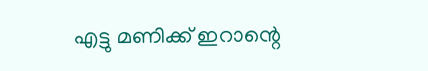എട്ടു മണിക്ക് ഇറാന്റെ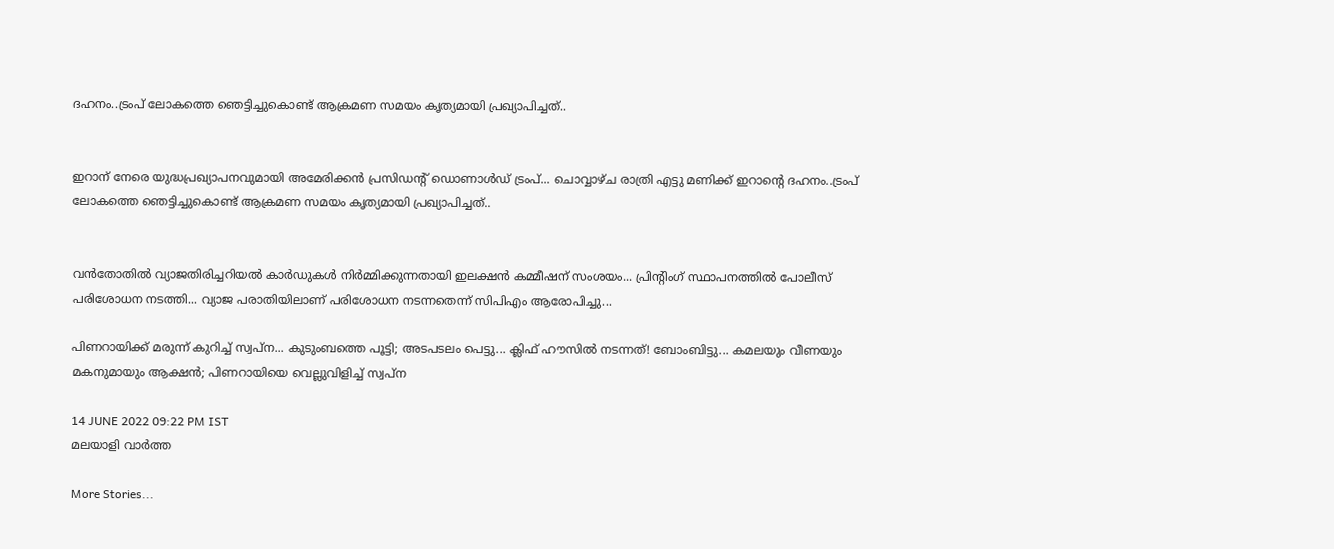ദഹനം..ട്രംപ് ലോകത്തെ ഞെട്ടിച്ചുകൊണ്ട് ആക്രമണ സമയം കൃത്യമായി പ്രഖ്യാപിച്ചത്..


ഇറാന് നേരെ യുദ്ധപ്രഖ്യാപനവുമായി അമേരിക്കന്‍ പ്രസിഡന്റ് ഡൊണാള്‍ഡ് ട്രംപ്... ചൊവ്വാഴ്ച രാത്രി എട്ടു മണിക്ക് ഇറാന്റെ ദഹനം..ട്രംപ് ലോകത്തെ ഞെട്ടിച്ചുകൊണ്ട് ആക്രമണ സമയം കൃത്യമായി പ്രഖ്യാപിച്ചത്..


വൻതോതിൽ വ്യാജതിരിച്ചറിയൽ കാർഡുകൾ നിർമ്മിക്കുന്നതായി ഇലക്ഷൻ കമ്മീഷന് സംശയം... പ്രിന്റിംഗ് സ്ഥാപനത്തിൽ പോലീസ് പരിശോധന നടത്തി... വ്യാജ പരാതിയിലാണ് പരിശോധന നടന്നതെന്ന് സിപിഎം ആരോപിച്ചു...

പിണറായിക്ക് മരുന്ന് കുറിച്ച് സ്വപ്ന... കുടുംബത്തെ പൂട്ടി; അടപടലം പെട്ടു... ക്ലിഫ് ഹൗസിൽ നടന്നത്! ബോംബിട്ടു... കമലയും വീണയും മകനുമായും ആക്ഷൻ; പിണറായിയെ വെല്ലുവിളിച്ച് സ്വപ്ന

14 JUNE 2022 09:22 PM IST
മലയാളി വാര്‍ത്ത

More Stories...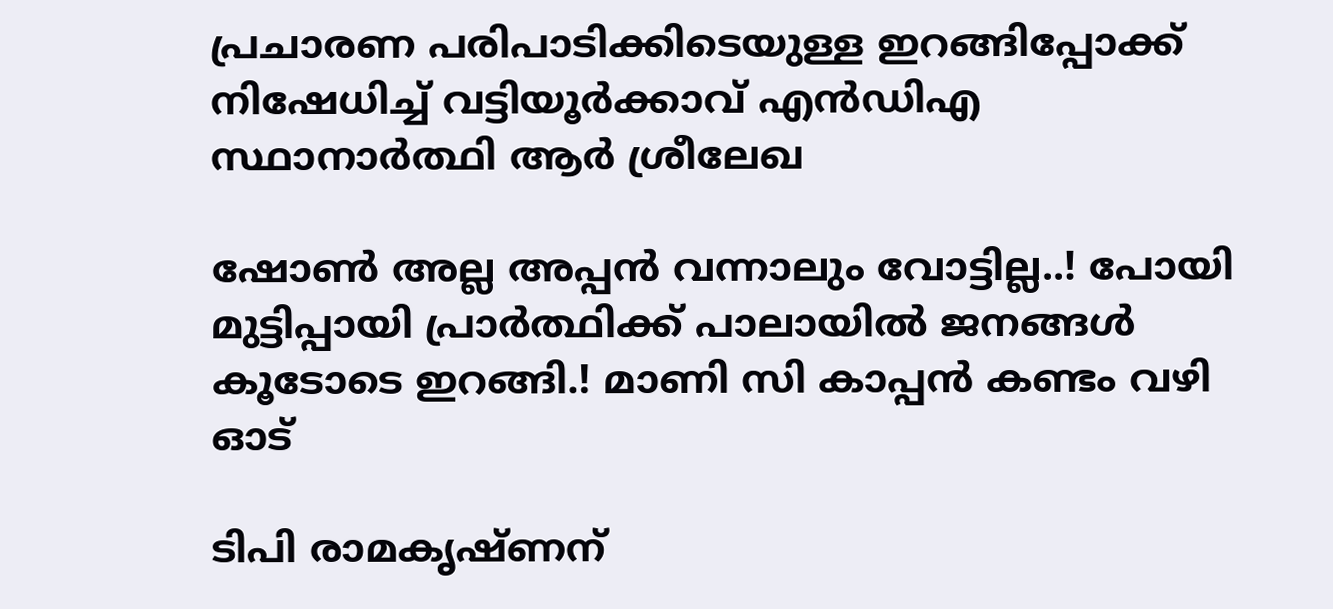പ്രചാരണ പരിപാടിക്കിടെയുള്ള ഇറങ്ങിപ്പോക്ക് നിഷേധിച്ച് വട്ടിയൂർക്കാവ് എൻഡിഎ സ്ഥാനാർത്ഥി ആർ ശ്രീലേഖ

ഷോൺ അല്ല അപ്പൻ വന്നാലും വോട്ടില്ല..! പോയി മുട്ടിപ്പായി പ്രാർത്ഥിക്ക് പാലായിൽ ജനങ്ങൾ കൂടോടെ ഇറങ്ങി.! മാണി സി കാപ്പൻ കണ്ടം വഴി ഓട്

ടിപി രാമകൃഷ്ണന്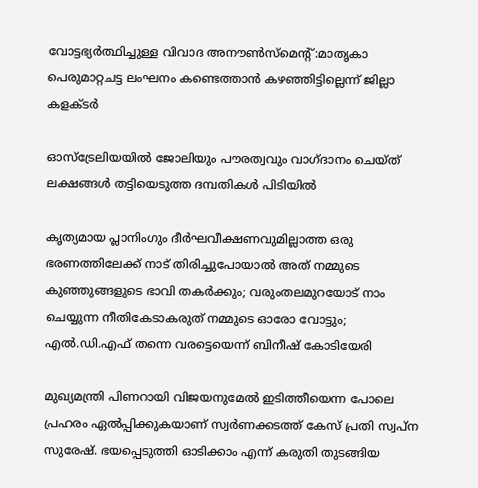വോട്ടഭ്യര്‍ത്ഥിച്ചുള്ള വിവാദ അനൗണ്‍സ്‌മെന്റ്:മാതൃകാ പെരുമാറ്റചട്ട ലംഘനം കണ്ടെത്താന്‍ കഴഞ്ഞിട്ടില്ലെന്ന് ജില്ലാ കളക്ടര്‍

ഓസ്‌ട്രേലിയയില്‍ ജോലിയും പൗരത്വവും വാഗ്ദാനം ചെയ്ത് ലക്ഷങ്ങള്‍ തട്ടിയെടുത്ത ദമ്പതികള്‍ പിടിയില്‍

കൃത്യമായ പ്ലാനിംഗും ദീർഘവീക്ഷണവുമില്ലാത്ത ഒരു ഭരണത്തിലേക്ക് നാട് തിരിച്ചുപോയാൽ അത് നമ്മുടെ കുഞ്ഞുങ്ങളുടെ ഭാവി തകർക്കും; വരുംതലമുറയോട് നാം ചെയ്യുന്ന നീതികേടാകരുത് നമ്മുടെ ഓരോ വോട്ടും; എൽ.ഡി.എഫ് തന്നെ വരട്ടെയെന്ന് ബിനീഷ് കോടിയേരി

മുഖ്യമന്ത്രി പിണറായി വിജയനുമേൽ ഇടിത്തീയെന്ന പോലെ പ്രഹരം ഏൽപ്പിക്കുകയാണ് സ്വർണക്കടത്ത് കേസ് പ്രതി സ്വപ്ന സുരേഷ്. ഭയപ്പെടുത്തി ഓടിക്കാം എന്ന് കരുതി തുടങ്ങിയ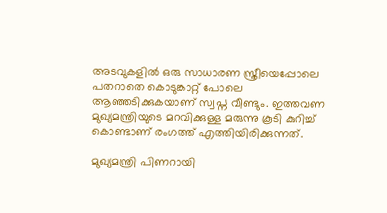അടവുകളിൽ ഒരു സാധാരണ സ്ത്രീയെപ്പോലെ പതറാതെ കൊടുങ്കാറ്റ് പോലെ ആഞ്ഞടിക്കുകയാണ് സ്വപ്ന വീണ്ടും. ഇത്തവണ മുഖ്യമന്ത്രിയുടെ മറവിക്കുള്ള മരുന്നു കൂടി കുറിച്ച് കൊണ്ടാണ് രംഗത്ത് എത്തിയിരിക്കുന്നത്.

മുഖ്യമന്ത്രി പിണറായി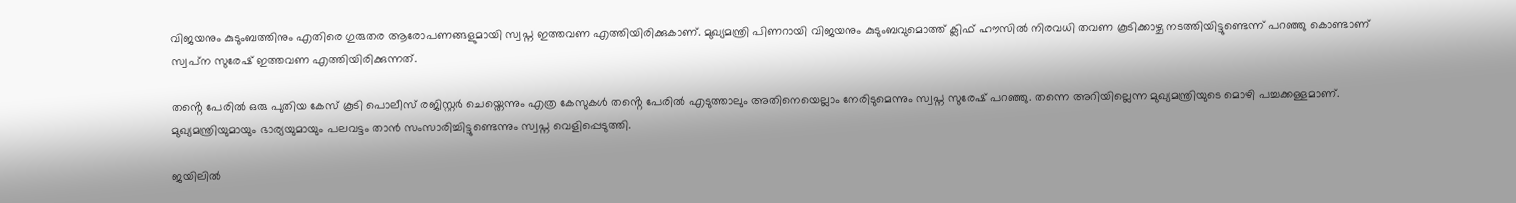വിജയനും കുടുംബത്തിനും എതിരെ ഗുരുതര ആരോപണങ്ങളുമായി സ്വപ്ന ഇത്തവണ എത്തിയിരിക്കുകാണ്. മുഖ്യമന്ത്രി പിണറായി വിജയനും കുടുംബവുമൊത്ത് ക്ലിഫ് ഹൗസിൽ നിരവധി തവണ കൂടിക്കാഴ്ച നടത്തിയിട്ടുണ്ടെന്ന് പറഞ്ഞു കൊണ്ടാണ് സ്വപ്‌ന സുരേഷ് ഇത്തവണ എത്തിയിരിക്കുന്നത്.

തൻ്റെ പേരിൽ ഒരു പുതിയ കേസ് കൂടി പൊലീസ് രജിസ്റ്റർ ചെയ്തെന്നും എത്ര കേസുകൾ തൻ്റെ പേരിൽ എടുത്താലും അതിനെയെല്ലാം നേരിടുമെന്നും സ്വപ്ന സുരേഷ് പറഞ്ഞു. തന്നെ അറിയില്ലെന്ന മുഖ്യമന്ത്രിയുടെ മൊഴി പച്ചക്കള്ളമാണ്. മുഖ്യമന്ത്രിയുമായും ഭാര്യയുമായും പലവട്ടം താൻ സംസാരിച്ചിട്ടുണ്ടെന്നും സ്വപ്ന വെളിപ്പെടുത്തി.

ജയിലിൽ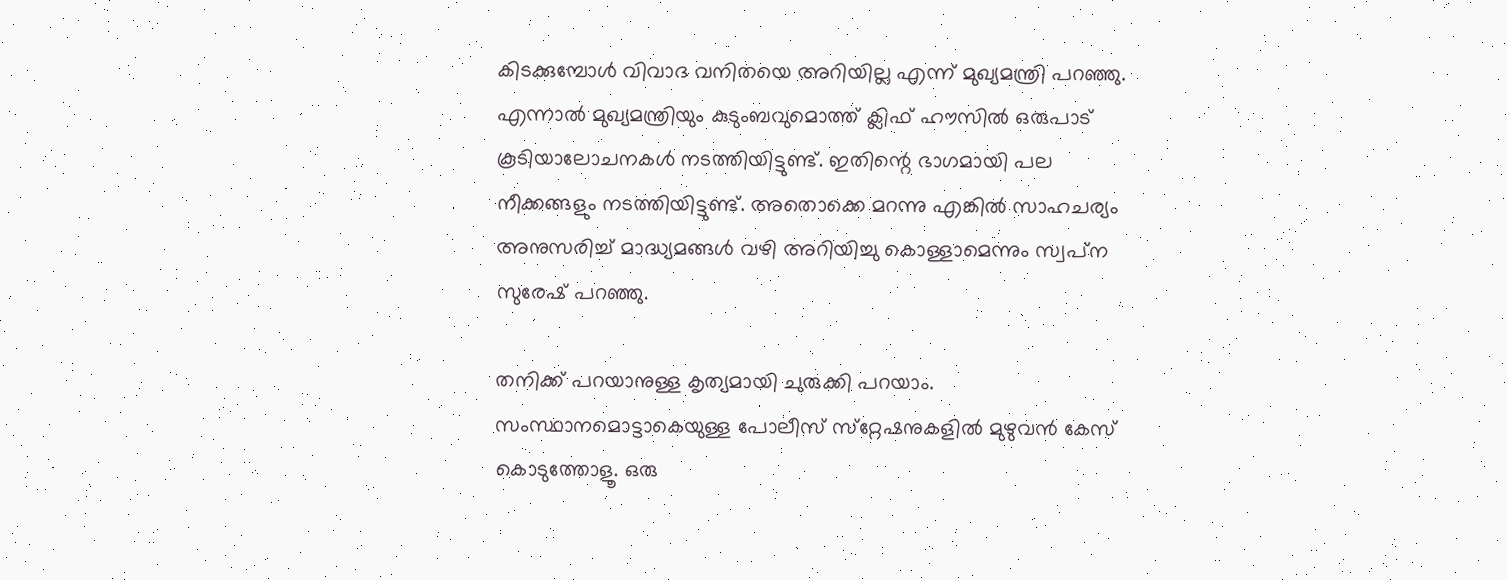കിടക്കുമ്പോൾ വിവാദ വനിതയെ അറിയില്ല എന്ന് മുഖ്യമന്ത്രി പറഞ്ഞു. എന്നാൽ മുഖ്യമന്ത്രിയും കുടുംബവുമൊത്ത് ക്ലിഫ് ഹൗസിൽ ഒരുപാട് കൂടിയാലോചനകൾ നടത്തിയിട്ടുണ്ട്. ഇതിന്റെ ഭാഗമായി പല നീക്കങ്ങളും നടത്തിയിട്ടുണ്ട്. അതൊക്കെ മറന്നു എങ്കിൽ സാഹചര്യം അനുസരിച്ച് മാദ്ധ്യമങ്ങൾ വഴി അറിയിച്ചു കൊള്ളാമെന്നും സ്വപ്‌ന സുരേഷ് പറഞ്ഞു.

തനിക്ക് പറയാനുള്ള കൃത്യമായി ചുരുക്കി പറയാം. സംസ്ഥാനമൊട്ടാകെയുള്ള പോലീസ് സ്‌റ്റേഷനുകളിൽ മുഴുവൻ കേസ് കൊടുത്തോളൂ. ഒരു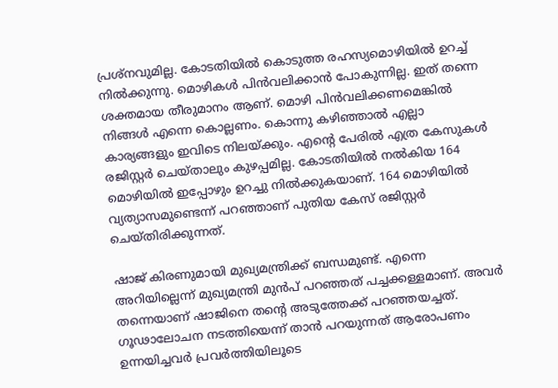പ്രശ്‌നവുമില്ല. കോടതിയിൽ കൊടുത്ത രഹസ്യമൊഴിയിൽ ഉറച്ച് നിൽക്കുന്നു. മൊഴികൾ പിൻവലിക്കാൻ പോകുന്നില്ല. ഇത് തന്നെ ശക്തമായ തീരുമാനം ആണ്. മൊഴി പിൻവലിക്കണമെങ്കിൽ നിങ്ങൾ എന്നെ കൊല്ലണം. കൊന്നു കഴിഞ്ഞാൽ എല്ലാ കാര്യങ്ങളും ഇവിടെ നിലയ്‌ക്കും. എൻ്റെ പേരിൽ എത്ര കേസുകൾ രജിസ്റ്റർ ചെയ്താലും കുഴപ്പമില്ല. കോടതിയിൽ നൽകിയ 164 മൊഴിയിൽ ഇപ്പോഴും ഉറച്ചു നിൽക്കുകയാണ്. 164 മൊഴിയിൽ വ്യത്യാസമുണ്ടെന്ന് പറഞ്ഞാണ് പുതിയ കേസ് രജിസ്റ്റർ ചെയ്തിരിക്കുന്നത്.

ഷാജ് കിരണുമായി മുഖ്യമന്ത്രിക്ക് ബന്ധമുണ്ട്. എന്നെ അറിയില്ലെന്ന് മുഖ്യമന്ത്രി മുൻപ് പറഞ്ഞത് പച്ചക്കള്ളമാണ്. അവർ തന്നെയാണ് ഷാജിനെ തൻ്റെ അടുത്തേക്ക് പറഞ്ഞയച്ചത്. ഗൂഢാലോചന നടത്തിയെന്ന് താൻ പറയുന്നത് ആരോപണം ഉന്നയിച്ചവർ പ്രവർത്തിയിലൂടെ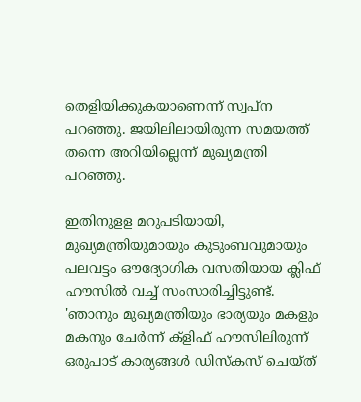തെളിയിക്കുകയാണെന്ന് സ്വ‌പ്‌ന പറഞ്ഞു. ജയിലിലായിരുന്ന സമയത്ത് തന്നെ അറിയില്ലെന്ന് മുഖ്യമന്ത്രി പറഞ്ഞു.

ഇതിനുള‌ള മറുപടിയായി, മുഖ്യമന്ത്രിയുമായും കുടുംബവുമായും പലവട്ടം ഔദ്യോഗിക വസതിയായ ക്ലിഫ് ഹൗസിൽ വച്ച് സംസാരിച്ചിട്ടുണ്ട്. 'ഞാനും മുഖ്യമന്ത്രിയും ഭാര്യയും മകളും മകനും ചേർന്ന് ക്ളിഫ് ഹൗസിലിരുന്ന് ഒരുപാട് കാര്യങ്ങൾ ഡിസ്‌കസ് ചെയ്ത്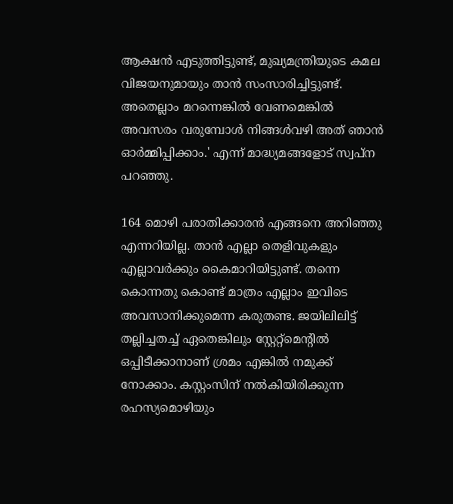ആക്ഷൻ എടുത്തിട്ടുണ്ട്, മുഖ്യമന്ത്രിയുടെ കമല വിജയനുമായും താൻ സംസാരിച്ചിട്ടുണ്ട്. അതെല്ലാം മറന്നെങ്കിൽ വേണമെങ്കിൽ അവസരം വരുമ്പോൾ നിങ്ങൾവഴി അത് ഞാൻ ഓർമ്മിപ്പിക്കാം.' എന്ന് മാദ്ധ്യമങ്ങളോട് സ്വപ്‌ന പറഞ്ഞു.

164 മൊഴി പരാതിക്കാരൻ എങ്ങനെ അറിഞ്ഞു എന്നറിയില്ല. താൻ എല്ലാ തെളിവുകളും എല്ലാവർക്കും കൈമാറിയിട്ടുണ്ട്. തന്നെ കൊന്നതു കൊണ്ട് മാത്രം എല്ലാം ഇവിടെ അവസാനിക്കുമെന്ന കരുതണ്ട. ജയിലിലിട്ട് തല്ലിച്ചതച്ച് ഏതെങ്കിലും സ്റ്റേറ്റ്‌മെന്റിൽ ഒപ്പിടീക്കാനാണ് ശ്രമം എങ്കിൽ നമുക്ക് നോക്കാം. കസ്റ്റംസിന് നൽകിയിരിക്കുന്ന രഹസ്യമൊഴിയും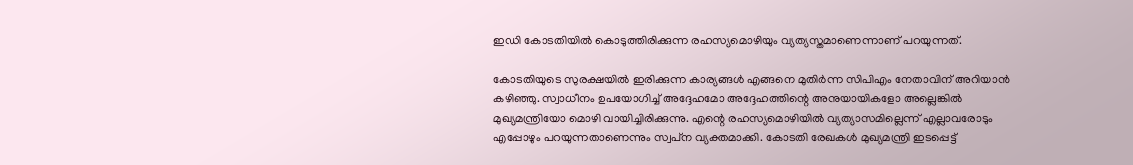ഇഡി കോടതിയിൽ കൊടുത്തിരിക്കുന്ന രഹസ്യമൊഴിയും വ്യത്യസ്തമാണെന്നാണ് പറയുന്നത്.

കോടതിയുടെ സുരക്ഷയിൽ ഇരിക്കുന്ന കാര്യങ്ങൾ എങ്ങനെ മുതിർന്ന സിപിഎം നേതാവിന് അറിയാൻ കഴിഞ്ഞു. സ്വാധീനം ഉപയോഗിച്ച് അദ്ദേഹമോ അദ്ദേഹത്തിന്റെ അനുയായികളോ അല്ലെങ്കിൽ മുഖ്യമന്ത്രിയോ മൊഴി വായിച്ചിരിക്കുന്നു. എന്റെ രഹസ്യമൊഴിയിൽ വ്യത്യാസമില്ലെന്ന് എല്ലാവരോടും എപ്പോഴും പറയുന്നതാണെന്നും സ്വപ്‌ന വ്യക്തമാക്കി. കോടതി രേഖകള്‍ മുഖ്യമന്ത്രി ഇടപ്പെട്ട്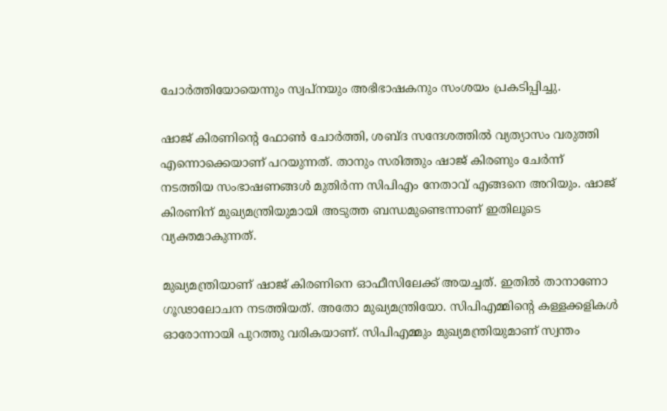ചോര്‍ത്തിയോയെന്നും സ്വപ്‌നയും അഭിഭാഷകനും സംശയം പ്രകടിപ്പിച്ചു.

ഷാജ് കിരണിന്റെ ഫോൺ ചോർത്തി, ശബ്ദ സന്ദേശത്തിൽ വ്യത്യാസം വരുത്തി എന്നൊക്കെയാണ് പറയുന്നത്. താനും സരിത്തും ഷാജ് കിരണും ചേർന്ന് നടത്തിയ സംഭാഷണങ്ങൾ മുതിർന്ന സിപിഎം നേതാവ് എങ്ങനെ അറിയും. ഷാജ് കിരണിന് മുഖ്യമന്ത്രിയുമായി അടുത്ത ബന്ധമുണ്ടെന്നാണ് ഇതിലൂടെ വ്യക്തമാകുന്നത്.

മുഖ്യമന്ത്രിയാണ് ഷാജ് കിരണിനെ ഓഫീസിലേക്ക് അയച്ചത്. ഇതിൽ താനാണോ ഗൂഢാലോചന നടത്തിയത്. അതോ മുഖ്യമന്ത്രിയോ. സിപിഎമ്മിന്റെ കള്ളക്കളികൾ ഓരോന്നായി പുറത്തു വരികയാണ്. സിപിഎമ്മും മുഖ്യമന്ത്രിയുമാണ് സ്വന്തം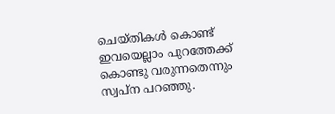ചെയ്തികൾ കൊണ്ട് ഇവയെല്ലാം പുറത്തേക്ക് കൊണ്ടു വരുന്നതെന്നും സ്വപ്‌ന പറഞ്ഞു.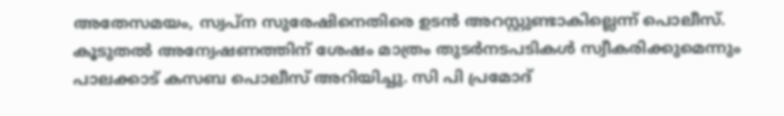അതേസമയം, സ്വപ്ന സുരേഷിനെതിരെ ഉടൻ അറസ്റ്റുണ്ടാകില്ലെന്ന് പൊലീസ്. കൂടുതൽ അന്വേഷണത്തിന് ശേഷം മാത്രം തുടർനടപടികൾ സ്വീകരിക്കുമെന്നും പാലക്കാട് കസബ പൊലീസ് അറിയിച്ചു. സി പി പ്രമോദ്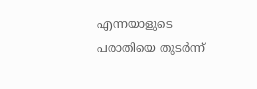എന്നയാളുടെ പരാതിയെ തുടർന്ന്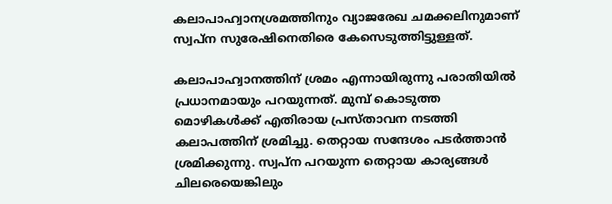കലാപാഹ്വാനശ്രമത്തിനും വ്യാജരേഖ ചമക്കലിനുമാണ് സ്വപ്ന സുരേഷിനെതിരെ കേസെടുത്തിട്ടുള്ളത്.

കലാപാഹ്വാനത്തിന് ശ്രമം എന്നായിരുന്നു പരാതിയിൽ പ്രധാനമായും പറയുന്നത്. മുമ്പ് കൊടുത്ത മൊഴികൾക്ക് എതിരായ പ്രസ്താവന നടത്തി കലാപത്തിന് ശ്രമിച്ചു. തെറ്റായ സന്ദേശം പടർത്താൻ ശ്രമിക്കുന്നു. സ്വപ്ന പറയുന്ന തെറ്റായ കാര്യങ്ങൾ ചിലരെയെങ്കിലും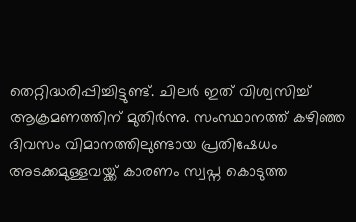തെറ്റിദ്ധരിപ്പിച്ചിട്ടുണ്ട്. ചിലർ ഇത് വിശ്വസിച്ച് ആക്രമണത്തിന് മുതിർന്നു. സംസ്ഥാനത്ത് കഴിഞ്ഞ ദിവസം വിമാനത്തിലുണ്ടായ പ്രതിഷേധം അടക്കമുള്ളവയ്ക്ക് കാരണം സ്വപ്ന കൊടുത്ത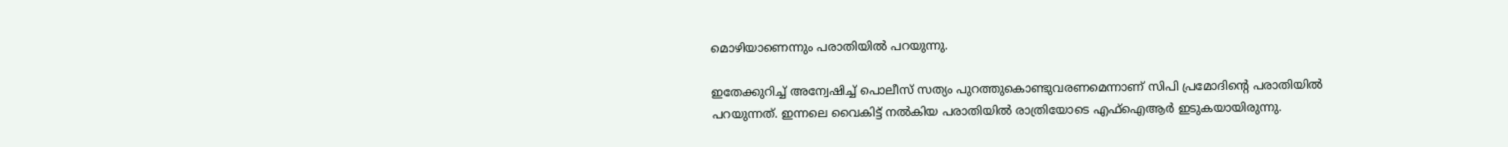മൊഴിയാണെന്നും പരാതിയിൽ പറയുന്നു.

ഇതേക്കുറിച്ച് അന്വേഷിച്ച് പൊലീസ് സത്യം പുറത്തുകൊണ്ടുവരണമെന്നാണ് സിപി പ്രമോദിന്റെ പരാതിയിൽ പറയുന്നത്. ഇന്നലെ വൈകിട്ട് നൽകിയ പരാതിയിൽ രാത്രിയോടെ എഫ്ഐആർ ഇടുകയായിരുന്നു.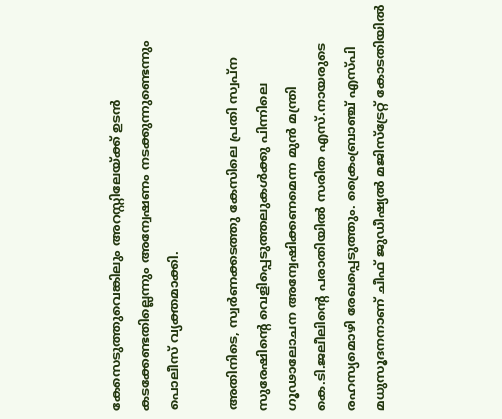കേസെടുത്തുവെങ്കിലും അറസ്റ്റിലേയ്ക്ക് ഉടൻ കടക്കേണ്ടതില്ലെന്നും അന്വേഷണം നടക്കുന്നുണ്ടെന്നും പൊലീസ് വ്യക്തമാക്കി.

അതിനിടെ, സ്വർണക്കടത്തു കേസിലെ പ്രതി സ്വപ്ന സുരേഷിന്റെ വെളിപ്പെടുത്തലുകൾക്കു പിന്നിലെ ഗൂഢാലോചന അന്വേഷിക്കണമെന്ന മുൻ മന്ത്രി കെ.ടി.ജലീലിന്റെ പരാതിയിൽ സരിത എസ്.നായരുടെ രഹസ്യമൊഴി രേഖപ്പെടുത്തും. ക്രൈംബ്രാഞ്ച് എസ്പി മധുസൂദനനാണ് ചീഫ് ജുഡീഷ്യൽ മജിസ്‌ട്രേറ്റ് കോടതിയിൽ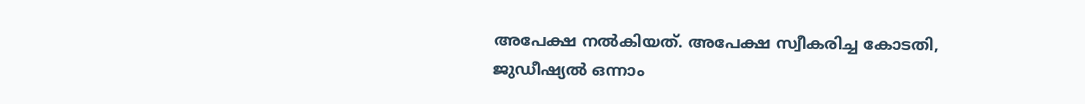അപേക്ഷ നൽകിയത്. അപേക്ഷ സ്വീകരിച്ച കോടതി, ജുഡീഷ്യൽ ഒന്നാം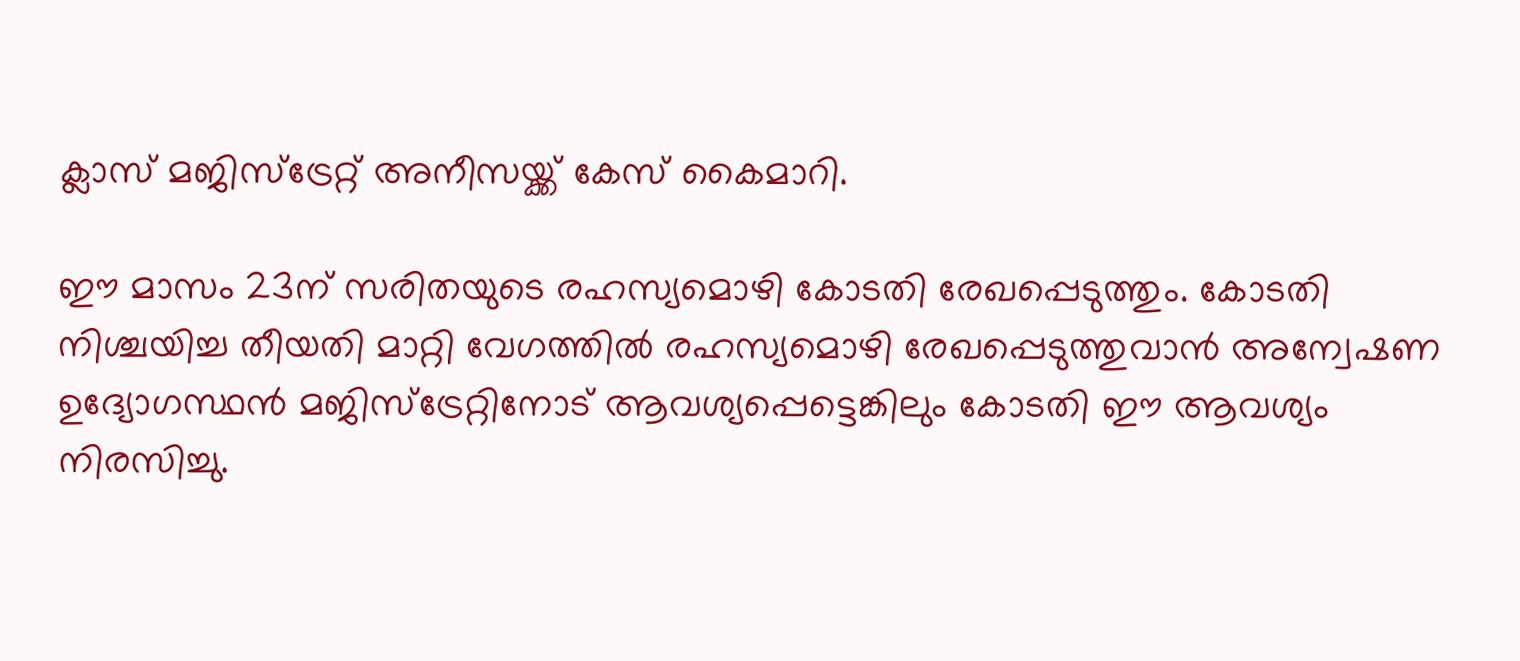ക്ലാസ് മജിസ്‌ട്രേറ്റ് അനീസയ്ക്ക് കേസ് കൈമാറി.

ഈ മാസം 23ന് സരിതയുടെ രഹസ്യമൊഴി കോടതി രേഖപ്പെടുത്തും. കോടതി നിശ്ചയിച്ച തീയതി മാറ്റി വേഗത്തിൽ രഹസ്യമൊഴി രേഖപ്പെടുത്തുവാൻ അന്വേഷണ ഉദ്യോഗസ്ഥൻ മജിസ്‌ട്രേറ്റിനോട് ആവശ്യപ്പെട്ടെങ്കിലും കോടതി ഈ ആവശ്യം നിരസിച്ചു.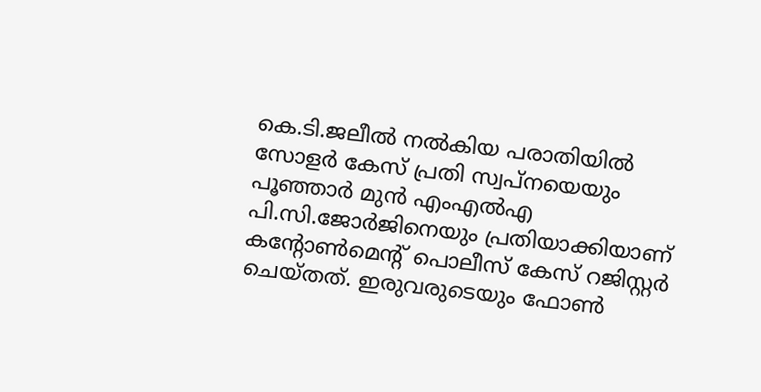കെ.ടി.ജലീൽ നൽകിയ പരാതിയിൽ സോളർ കേസ് പ്രതി സ്വപ്‌നയെയും പൂഞ്ഞാർ മുൻ എംഎൽഎ പി.സി.ജോർജിനെയും പ്രതിയാക്കിയാണ് കന്റോൺമെന്റ് പൊലീസ് കേസ് റജിസ്റ്റർ ചെയ്തത്. ഇരുവരുടെയും ഫോൺ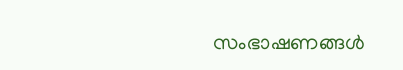സംഭാഷണങ്ങൾ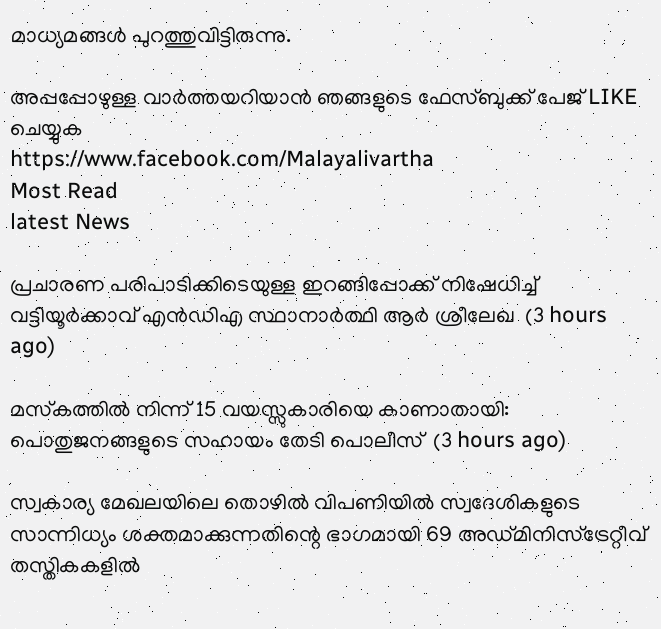മാധ്യമങ്ങൾ പുറത്തുവിട്ടിരുന്നു.

അപ്പപ്പോഴുള്ള വാര്‍ത്തയറിയാന്‍ ഞങ്ങളുടെ ഫേസ്‌ബുക്ക്‌ പേജ് LIKE ചെയ്യുക
https://www.facebook.com/Malayalivartha
Most Read
latest News

പ്രചാരണ പരിപാടിക്കിടെയുള്ള ഇറങ്ങിപ്പോക്ക് നിഷേധിച്ച് വട്ടിയൂർക്കാവ് എൻഡിഎ സ്ഥാനാർത്ഥി ആർ ശ്രീലേഖ  (3 hours ago)

മസ്‌കത്തില്‍ നിന്ന് 15 വയസ്സുകാരിയെ കാണാതായി: പൊതുജനങ്ങളുടെ സഹായം തേടി പൊലീസ്  (3 hours ago)

സ്വകാര്യ മേഖലയിലെ തൊഴിൽ വിപണിയിൽ സ്വദേശികളുടെ സാന്നിധ്യം ശക്തമാക്കുന്നതിന്റെ ഭാഗമായി 69 അഡ്മിനിസ്ട്രേറ്റീവ് തസ്തികകളിൽ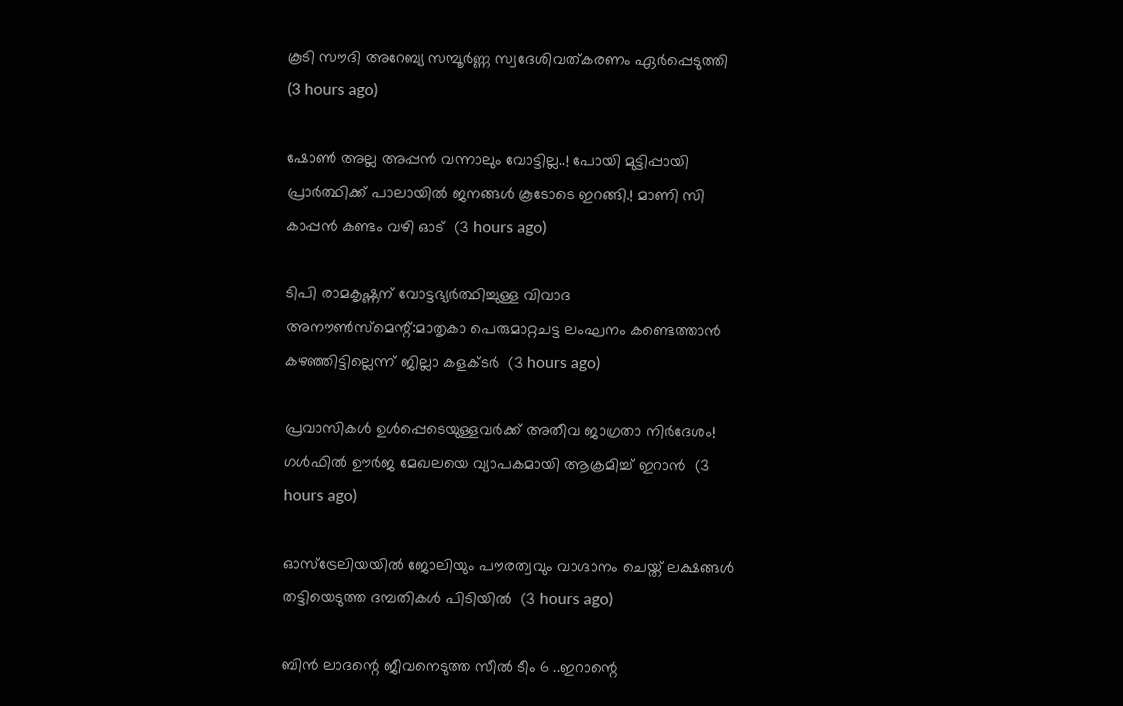കൂടി സൗദി അറേബ്യ സമ്പൂർണ്ണ സ്വദേശിവത്കരണം ഏർപ്പെടുത്തി  (3 hours ago)

ഷോൺ അല്ല അപ്പൻ വന്നാലും വോട്ടില്ല..! പോയി മുട്ടിപ്പായി പ്രാർത്ഥിക്ക് പാലായിൽ ജനങ്ങൾ കൂടോടെ ഇറങ്ങി.! മാണി സി കാപ്പൻ കണ്ടം വഴി ഓട്  (3 hours ago)

ടിപി രാമകൃഷ്ണന് വോട്ടഭ്യര്‍ത്ഥിച്ചുള്ള വിവാദ അനൗണ്‍സ്‌മെന്റ്:മാതൃകാ പെരുമാറ്റചട്ട ലംഘനം കണ്ടെത്താന്‍ കഴഞ്ഞിട്ടില്ലെന്ന് ജില്ലാ കളക്ടര്‍  (3 hours ago)

പ്രവാസികൾ ഉൾപ്പെടെയുള്ളവർക്ക് അതീവ ജാഗ്രതാ നിർദേശം! ഗൾഫിൽ ഊർജ മേഖലയെ വ്യാപകമായി ആക്രമിച്ച് ഇറാൻ  (3 hours ago)

ഓസ്‌ട്രേലിയയില്‍ ജോലിയും പൗരത്വവും വാഗ്ദാനം ചെയ്ത് ലക്ഷങ്ങള്‍ തട്ടിയെടുത്ത ദമ്പതികള്‍ പിടിയില്‍  (3 hours ago)

ബിൻ ലാദന്റെ ജീവനെടുത്ത സീൽ ടീം 6 ..ഇറാന്റെ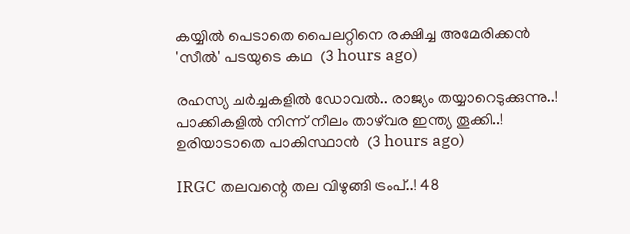കയ്യിൽ പെടാതെ പൈലറ്റിനെ രക്ഷിച്ച അമേരിക്കൻ 'സീൽ' പടയുടെ കഥ  (3 hours ago)

രഹസ്യ ചർച്ചകളിൽ ഡോവൽ.. രാജ്യം തയ്യാറെടുക്കുന്നു..! പാക്കികളിൽ നിന്ന് നീലം താഴ്‌വര ഇന്ത്യ തൂക്കി..! ഉരിയാടാതെ പാകിസ്ഥാൻ  (3 hours ago)

IRGC തലവന്റെ തല വിഴുങ്ങി ട്രംപ്..! 48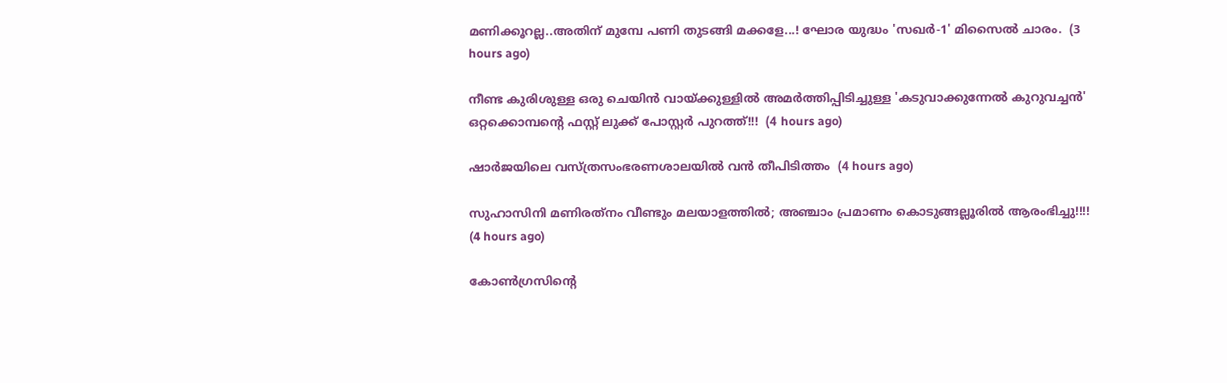മണിക്കൂറല്ല..അതിന് മുമ്പേ പണി തുടങ്ങി മക്കളേ...! ഘോര യുദ്ധം 'സഖര്‍-1' മിസൈൽ ചാരം.  (3 hours ago)

നീണ്ട കുരിശുള്ള ഒരു ചെയിൻ വായ്ക്കുള്ളിൽ അമർത്തിപ്പിടിച്ചുള്ള 'കടുവാക്കുന്നേൽ കുറുവച്ചൻ' ഒറ്റക്കൊമ്പന്റെ ഫസ്റ്റ് ലുക്ക് പോസ്റ്റർ പുറത്ത്!!!  (4 hours ago)

ഷാര്‍ജയിലെ വസ്ത്രസംഭരണശാലയില്‍ വന്‍ തീപിടിത്തം  (4 hours ago)

സുഹാസിനി മണിരത്‌നം വീണ്ടും മലയാളത്തിൽ; അഞ്ചാം പ്രമാണം കൊടുങ്ങല്ലൂരിൽ ആരംഭിച്ചു!!!!  (4 hours ago)

കോണ്‍ഗ്രസിന്റെ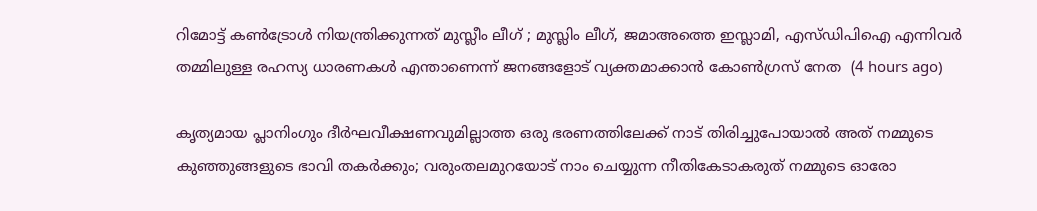റിമോട്ട് കണ്‍ട്രോള്‍ നിയന്ത്രിക്കുന്നത് മുസ്ലീം ലീഗ് ; മുസ്ലിം ലീഗ്, ജമാഅത്തെ ഇസ്ലാമി, എസ്ഡിപിഐ എന്നിവര്‍ തമ്മിലുള്ള രഹസ്യ ധാരണകള്‍ എന്താണെന്ന് ജനങ്ങളോട് വ്യക്തമാക്കാന്‍ കോൺഗ്രസ്‌ നേത  (4 hours ago)

കൃത്യമായ പ്ലാനിംഗും ദീർഘവീക്ഷണവുമില്ലാത്ത ഒരു ഭരണത്തിലേക്ക് നാട് തിരിച്ചുപോയാൽ അത് നമ്മുടെ കുഞ്ഞുങ്ങളുടെ ഭാവി തകർക്കും; വരുംതലമുറയോട് നാം ചെയ്യുന്ന നീതികേടാകരുത് നമ്മുടെ ഓരോ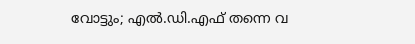വോട്ടും; എൽ.ഡി.എഫ് തന്നെ വ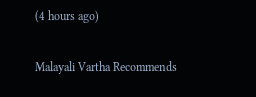(4 hours ago)

Malayali Vartha Recommends